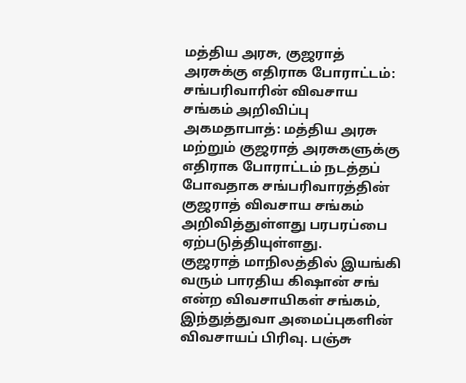மத்திய அரசு, குஜராத் அரசுக்கு எதிராக போராட்டம்: சங்பரிவாரின் விவசாய சங்கம் அறிவிப்பு
அகமதாபாத்: மத்திய அரசு மற்றும் குஜராத் அரசுகளுக்கு எதிராக போராட்டம் நடத்தப் போவதாக சங்பரிவாரத்தின் குஜராத் விவசாய சங்கம் அறிவித்துள்ளது பரபரப்பை ஏற்படுத்தியுள்ளது.
குஜராத் மாநிலத்தில் இயங்கி வரும் பாரதிய கிஷான் சங் என்ற விவசாயிகள் சங்கம், இந்துத்துவா அமைப்புகளின் விவசாயப் பிரிவு. பஞ்சு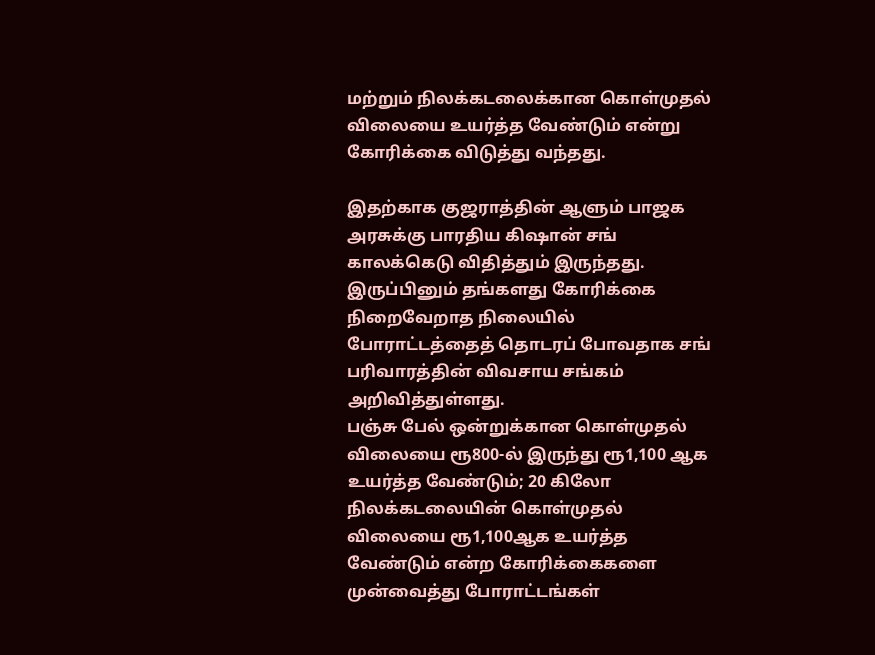மற்றும் நிலக்கடலைக்கான கொள்முதல் விலையை உயர்த்த வேண்டும் என்று கோரிக்கை விடுத்து வந்தது.

இதற்காக குஜராத்தின் ஆளும் பாஜக அரசுக்கு பாரதிய கிஷான் சங் காலக்கெடு விதித்தும் இருந்தது. இருப்பினும் தங்களது கோரிக்கை நிறைவேறாத நிலையில் போராட்டத்தைத் தொடரப் போவதாக சங் பரிவாரத்தின் விவசாய சங்கம் அறிவித்துள்ளது.
பஞ்சு பேல் ஒன்றுக்கான கொள்முதல் விலையை ரூ800-ல் இருந்து ரூ1,100 ஆக உயர்த்த வேண்டும்; 20 கிலோ நிலக்கடலையின் கொள்முதல் விலையை ரூ1,100ஆக உயர்த்த வேண்டும் என்ற கோரிக்கைகளை முன்வைத்து போராட்டங்கள்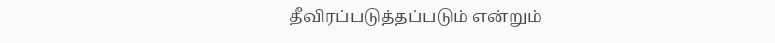தீவிரப்படுத்தப்படும் என்றும்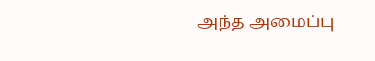அந்த அமைப்பு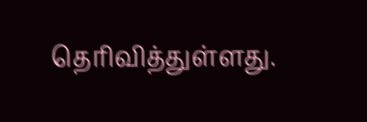தெரிவித்துள்ளது.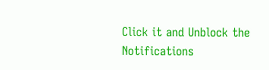Click it and Unblock the Notifications